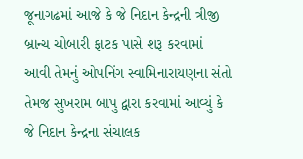જૂનાગઢમાં આજે કે જે નિદાન કેન્દ્રની ત્રીજી બ્રાન્ચ ચોબારી ફાટક પાસે શરૂ કરવામાં આવી તેમનું ઓપનિંગ સ્વામિનારાયણના સંતો તેમજ સુખરામ બાપુ દ્વારા કરવામાં આવ્યું કે જે નિદાન કેન્દ્રના સંચાલક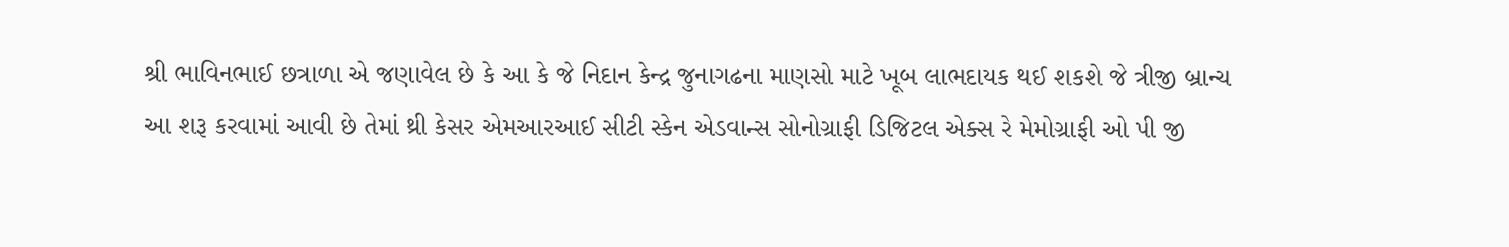શ્રી ભાવિનભાઈ છત્રાળા એ જણાવેલ છે કે આ કે જે નિદાન કેન્દ્ર જુનાગઢના માણસો માટે ખૂબ લાભદાયક થઈ શકશે જે ત્રીજી બ્રાન્ચ આ શરૂ કરવામાં આવી છે તેમાં થ્રી કેસર એમઆરઆઈ સીટી સ્કેન એડવાન્સ સોનોગ્રાફી ડિજિટલ એક્સ રે મેમોગ્રાફી ઓ પી જી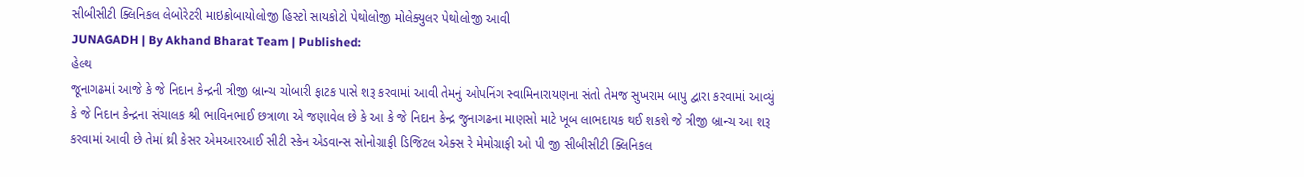સીબીસીટી ક્લિનિકલ લેબોરેટરી માઇક્રોબાયોલોજી હિસ્ટો સાયકોટો પેથોલોજી મોલેક્યુલર પેથોલોજી આવી
JUNAGADH | By Akhand Bharat Team | Published:
હેલ્થ
જૂનાગઢમાં આજે કે જે નિદાન કેન્દ્રની ત્રીજી બ્રાન્ચ ચોબારી ફાટક પાસે શરૂ કરવામાં આવી તેમનું ઓપનિંગ સ્વામિનારાયણના સંતો તેમજ સુખરામ બાપુ દ્વારા કરવામાં આવ્યું કે જે નિદાન કેન્દ્રના સંચાલક શ્રી ભાવિનભાઈ છત્રાળા એ જણાવેલ છે કે આ કે જે નિદાન કેન્દ્ર જુનાગઢના માણસો માટે ખૂબ લાભદાયક થઈ શકશે જે ત્રીજી બ્રાન્ચ આ શરૂ કરવામાં આવી છે તેમાં થ્રી કેસર એમઆરઆઈ સીટી સ્કેન એડવાન્સ સોનોગ્રાફી ડિજિટલ એક્સ રે મેમોગ્રાફી ઓ પી જી સીબીસીટી ક્લિનિકલ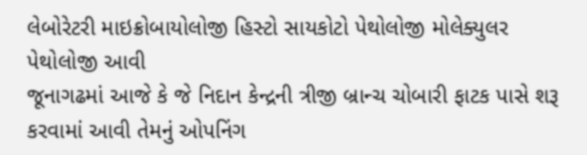લેબોરેટરી માઇક્રોબાયોલોજી હિસ્ટો સાયકોટો પેથોલોજી મોલેક્યુલર પેથોલોજી આવી
જૂનાગઢમાં આજે કે જે નિદાન કેન્દ્રની ત્રીજી બ્રાન્ચ ચોબારી ફાટક પાસે શરૂ કરવામાં આવી તેમનું ઓપનિંગ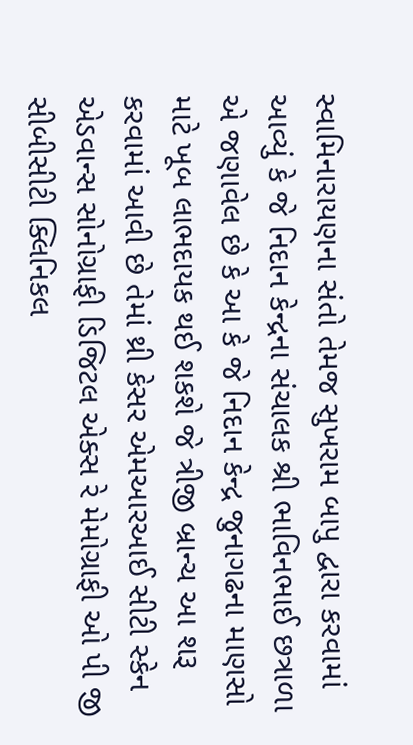સ્વામિનારાયણના સંતો તેમજ સુખરામ બાપુ દ્વારા કરવામાં આવ્યું કે જે નિદાન કેન્દ્રના સંચાલક શ્રી ભાવિનભાઈ છત્રાળા એ જણાવેલ છે કે આ કે જે નિદાન કેન્દ્ર જુનાગઢના માણસો માટે ખૂબ લાભદાયક થઈ શકશે જે ત્રીજી બ્રાન્ચ આ શરૂ કરવામાં આવી છે તેમાં થ્રી કેસર એમઆરઆઈ સીટી સ્કેન એડવાન્સ સોનોગ્રાફી ડિજિટલ એક્સ રે મેમોગ્રાફી ઓ પી જી સીબીસીટી ક્લિનિકલ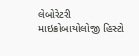લેબોરેટરી માઇક્રોબાયોલોજી હિસ્ટો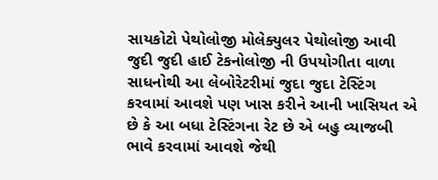સાયકોટો પેથોલોજી મોલેક્યુલર પેથોલોજી આવી જુદી જુદી હાઈ ટેકનોલોજી ની ઉપયોગીતા વાળા સાધનોથી આ લેબોરેટરીમાં જુદા જુદા ટેસ્ટિંગ કરવામાં આવશે પણ ખાસ કરીને આની ખાસિયત એ છે કે આ બધા ટેસ્ટિંગના રેટ છે એ બહુ વ્યાજબી ભાવે કરવામાં આવશે જેથી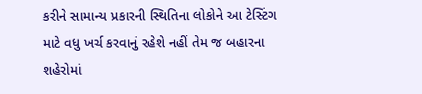કરીને સામાન્ય પ્રકારની સ્થિતિના લોકોને આ ટેસ્ટિંગ માટે વધુ ખર્ચ કરવાનું રહેશે નહીં તેમ જ બહારના શહેરોમાં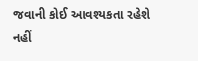જવાની કોઈ આવશ્યકતા રહેશે નહીં